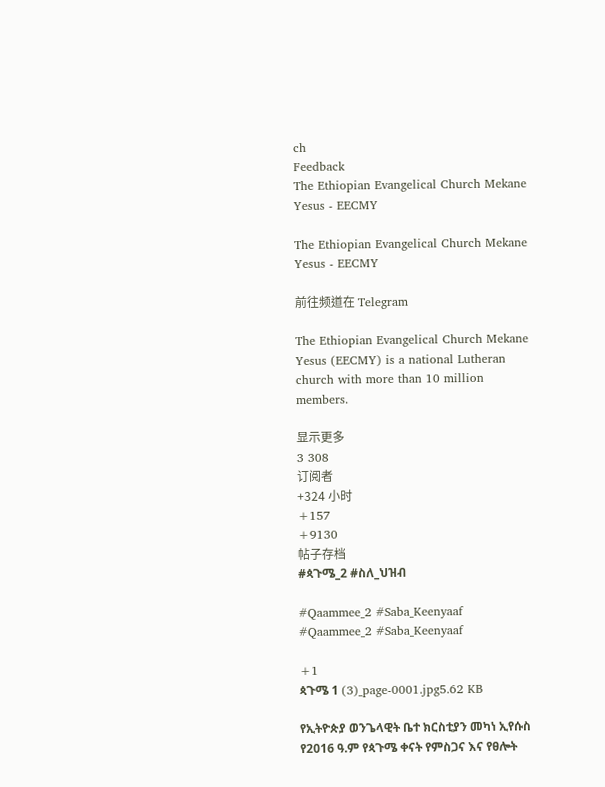ch
Feedback
The Ethiopian Evangelical Church Mekane Yesus - EECMY

The Ethiopian Evangelical Church Mekane Yesus - EECMY

前往频道在 Telegram

The Ethiopian Evangelical Church Mekane Yesus (EECMY) is a national Lutheran church with more than 10 million members.

显示更多
3 308
订阅者
+324 小时
+157
+9130
帖子存档
#ጳጉሜ_2 #ስለ_ህዝብ

#Qaammee_2 #Saba_Keenyaaf
#Qaammee_2 #Saba_Keenyaaf

+1
ጳጉሜ 1 (3)_page-0001.jpg5.62 KB

የኢትዮጵያ ወንጌላዊት ቤተ ክርስቲያን መካነ ኢየሱስ የ2016 ዓ.ም የጳጉሜ ቀናት የምስጋና እና የፀሎት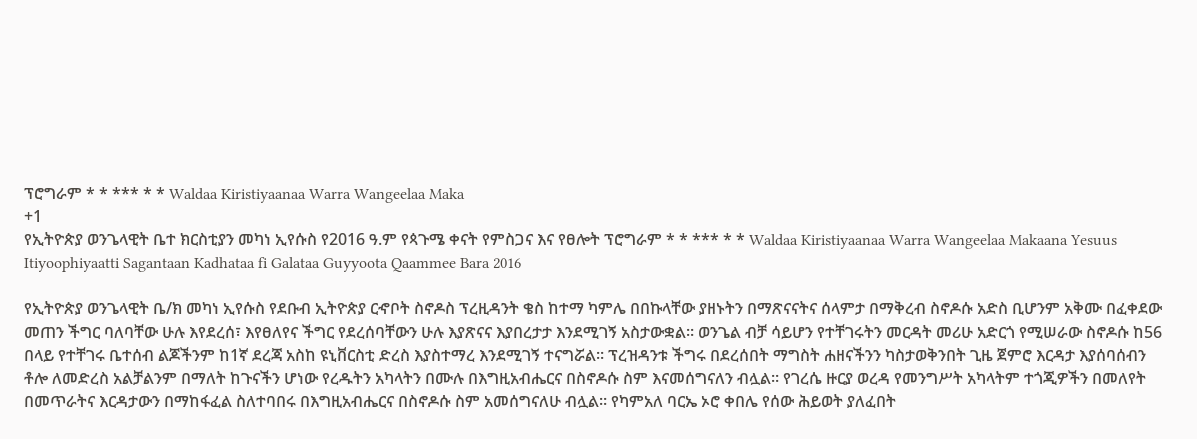ፕሮግራም * * *** * * Waldaa Kiristiyaanaa Warra Wangeelaa Maka
+1
የኢትዮጵያ ወንጌላዊት ቤተ ክርስቲያን መካነ ኢየሱስ የ2016 ዓ.ም የጳጉሜ ቀናት የምስጋና እና የፀሎት ፕሮግራም * * *** * * Waldaa Kiristiyaanaa Warra Wangeelaa Makaana Yesuus Itiyoophiyaatti Sagantaan Kadhataa fi Galataa Guyyoota Qaammee Bara 2016

የኢትዮጵያ ወንጌላዊት ቤ/ክ መካነ ኢየሱስ የደቡብ ኢትዮጵያ ርኆቦት ስኖዶስ ፕረዚዳንት ቄስ ከተማ ካምሌ በበኩላቸው ያዘኑትን በማጽናናትና ሰላምታ በማቅረብ ስኖዶሱ አድስ ቢሆንም አቅሙ በፈቀደው መጠን ችግር ባለባቸው ሁሉ እየደረሰ፣ እየፀለየና ችግር የደረሰባቸውን ሁሉ እያጽናና እያበረታታ እንደሚገኝ አስታውቋል። ወንጌል ብቻ ሳይሆን የተቸገሩትን መርዳት መሪሁ አድርጎ የሚሠራው ስኖዶሱ ከ56 በላይ የተቸገሩ ቤተሰብ ልጆችንም ከ1ኛ ደረጃ አስከ ዩኒቨርስቲ ድረስ እያስተማረ እንደሚገኝ ተናግሯል። ፕረዝዳንቱ ችግሩ በደረሰበት ማግስት ሐዘናችንን ካስታወቅንበት ጊዜ ጀምሮ እርዳታ እያሰባሰብን ቶሎ ለመድረስ አልቻልንም በማለት ከጉናችን ሆነው የረዱትን አካላትን በሙሉ በእግዚአብሔርና በስኖዶሱ ስም እናመሰግናለን ብሏል። የገረሴ ዙርያ ወረዳ የመንግሥት አካላትም ተጎጂዎችን በመለየት በመጥራትና እርዳታውን በማከፋፈል ስለተባበሩ በእግዚአብሔርና በስኖዶሱ ስም አመሰግናለሁ ብሏል። የካምአለ ባርኤ ኦሮ ቀበሌ የሰው ሕይወት ያለፈበት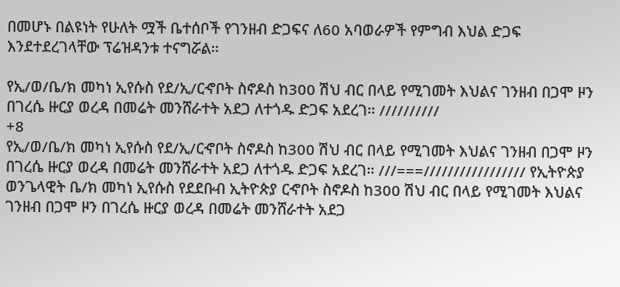በመሆኑ በልዩነት የሁለት ሟች ቤተሰቦች የገንዘብ ድጋፍና ለ60 አባወራዎች የምግብ እህል ድጋፍ እንደተደረገላቸው ፕሬዝዳንቱ ተናግሯል።

የኢ/ወ/ቤ/ክ መካነ ኢየሱስ የደ/ኢ/ርኆቦት ስኖዶስ ከ300 ሽህ ብር በላይ የሚገመት እህልና ገንዘብ በጋሞ ዞን በገረሴ ዙርያ ወረዳ በመሬት መንሸራተት አደጋ ለተጎዱ ድጋፍ አደረገ። //////////
+8
የኢ/ወ/ቤ/ክ መካነ ኢየሱስ የደ/ኢ/ርኆቦት ስኖዶስ ከ300 ሽህ ብር በላይ የሚገመት እህልና ገንዘብ በጋሞ ዞን በገረሴ ዙርያ ወረዳ በመሬት መንሸራተት አደጋ ለተጎዱ ድጋፍ አደረገ። ///===///////////////// የኢትዮጵያ ወንጌላዊት ቤ/ክ መካነ ኢየሱስ የደደቡብ ኢትዮጵያ ርኆቦት ስኖዶስ ከ300 ሽህ ብር በላይ የሚገመት እህልና ገንዘብ በጋሞ ዞን በገረሴ ዙርያ ወረዳ በመሬት መንሸራተት አደጋ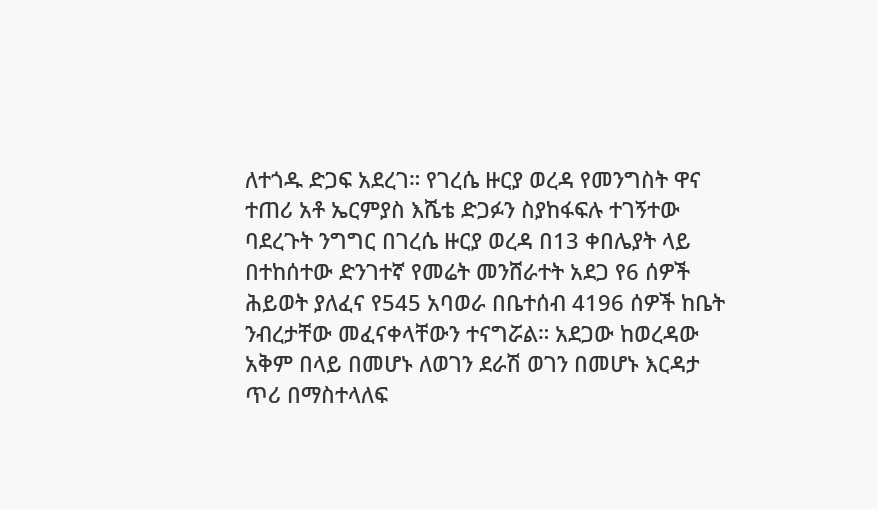ለተጎዱ ድጋፍ አደረገ። የገረሴ ዙርያ ወረዳ የመንግስት ዋና ተጠሪ አቶ ኤርምያስ እሼቴ ድጋፉን ስያከፋፍሉ ተገኝተው ባደረጉት ንግግር በገረሴ ዙርያ ወረዳ በ13 ቀበሌያት ላይ በተከሰተው ድንገተኛ የመሬት መንሸራተት አደጋ የ6 ሰዎች ሕይወት ያለፈና የ545 አባወራ በቤተሰብ 4196 ሰዎች ከቤት ንብረታቸው መፈናቀላቸውን ተናግሯል። አደጋው ከወረዳው አቅም በላይ በመሆኑ ለወገን ደራሽ ወገን በመሆኑ እርዳታ ጥሪ በማስተላለፍ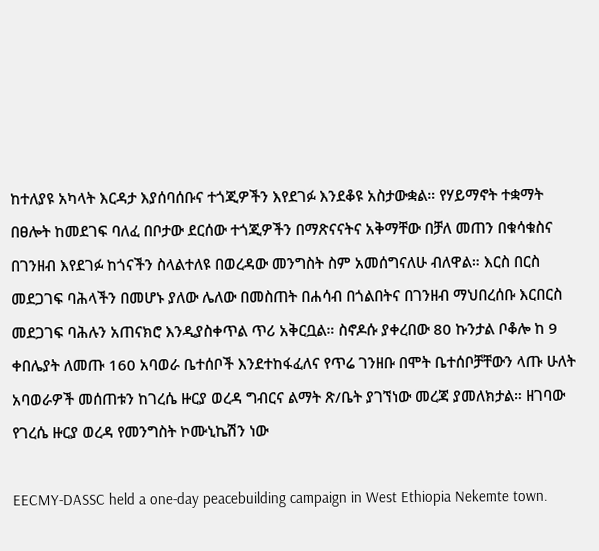ከተለያዩ አካላት እርዳታ እያሰባሰቡና ተጎጂዎችን እየደገፉ እንደቆዩ አስታውቋል። የሃይማኖት ተቋማት በፀሎት ከመደገፍ ባለፈ በቦታው ደርሰው ተጎጂዎችን በማጽናናትና አቅማቸው በቻለ መጠን በቁሳቁስና በገንዘብ እየደገፉ ከጎናችን ስላልተለዩ በወረዳው መንግስት ስም አመሰግናለሁ ብለዋል። እርስ በርስ መደጋገፍ ባሕላችን በመሆኑ ያለው ሌለው በመስጠት በሐሳብ በጎልበትና በገንዘብ ማህበረሰቡ እርበርስ መደጋገፍ ባሕሉን አጠናክሮ እንዲያስቀጥል ጥሪ አቅርቧል። ስኖዶሱ ያቀረበው 80 ኩንታል ቦቆሎ ከ 9 ቀበሌያት ለመጡ 160 አባወራ ቤተሰቦች እንደተከፋፈለና የጥሬ ገንዘቡ በሞት ቤተሰቦቻቸውን ላጡ ሁለት አባወራዎች መሰጠቱን ከገረሴ ዙርያ ወረዳ ግብርና ልማት ጽ/ቤት ያገኘነው መረጃ ያመለክታል። ዘገባው የገረሴ ዙርያ ወረዳ የመንግስት ኮሙኒኬሽን ነው

EECMY-DASSC held a one-day peacebuilding campaign in West Ethiopia Nekemte town.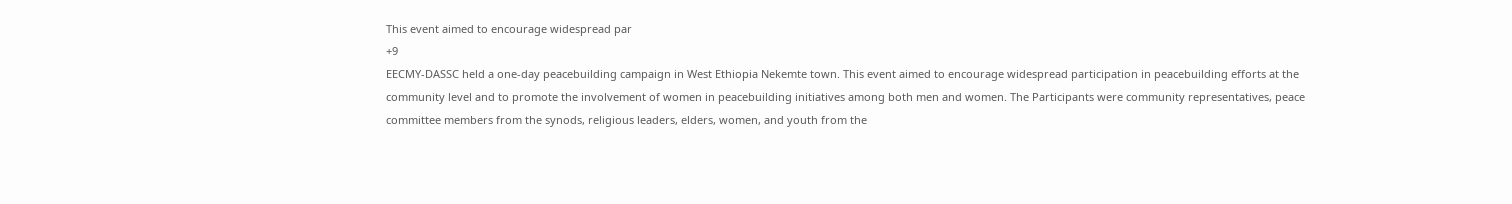This event aimed to encourage widespread par
+9
EECMY-DASSC held a one-day peacebuilding campaign in West Ethiopia Nekemte town. This event aimed to encourage widespread participation in peacebuilding efforts at the community level and to promote the involvement of women in peacebuilding initiatives among both men and women. The Participants were community representatives, peace committee members from the synods, religious leaders, elders, women, and youth from the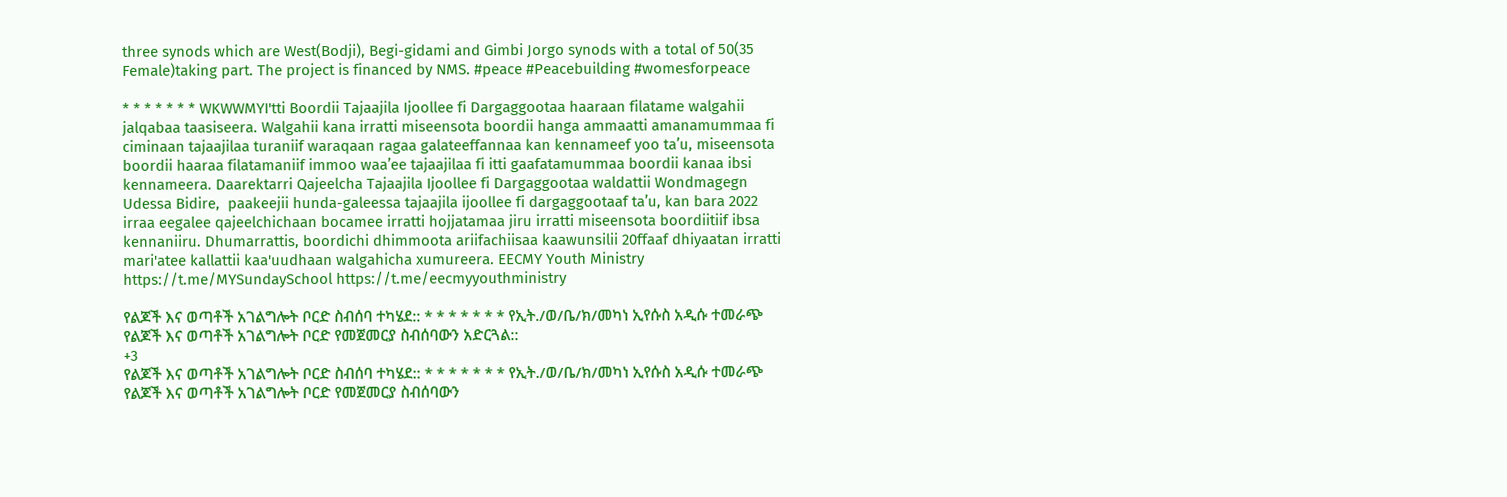three synods which are West(Bodji), Begi-gidami and Gimbi Jorgo synods with a total of 50(35 Female)taking part. The project is financed by NMS. #peace #Peacebuilding #womesforpeace

* * * * * * * WKWWMYI'tti Boordii Tajaajila Ijoollee fi Dargaggootaa haaraan filatame walgahii jalqabaa taasiseera. Walgahii kana irratti miseensota boordii hanga ammaatti amanamummaa fi ciminaan tajaajilaa turaniif waraqaan ragaa galateeffannaa kan kennameef yoo ta’u, miseensota boordii haaraa filatamaniif immoo waa’ee tajaajilaa fi itti gaafatamummaa boordii kanaa ibsi kennameera. Daarektarri Qajeelcha Tajaajila Ijoollee fi Dargaggootaa waldattii Wondmagegn Udessa Bidire,  paakeejii hunda-galeessa tajaajila ijoollee fi dargaggootaaf ta’u, kan bara 2022 irraa eegalee qajeelchichaan bocamee irratti hojjatamaa jiru irratti miseensota boordiitiif ibsa kennaniiru. Dhumarrattis, boordichi dhimmoota ariifachiisaa kaawunsilii 20ffaaf dhiyaatan irratti mari'atee kallattii kaa'uudhaan walgahicha xumureera. EECMY Youth Ministry https://t.me/MYSundaySchool https://t.me/eecmyyouthministry

የልጆች እና ወጣቶች አገልግሎት ቦርድ ስብሰባ ተካሄደ:: * * * * * * * የኢት./ወ/ቤ/ክ/መካነ ኢየሱስ አዲሱ ተመራጭ የልጆች እና ወጣቶች አገልግሎት ቦርድ የመጀመርያ ስብሰባውን አድርጓል::
+3
የልጆች እና ወጣቶች አገልግሎት ቦርድ ስብሰባ ተካሄደ:: * * * * * * * የኢት./ወ/ቤ/ክ/መካነ ኢየሱስ አዲሱ ተመራጭ የልጆች እና ወጣቶች አገልግሎት ቦርድ የመጀመርያ ስብሰባውን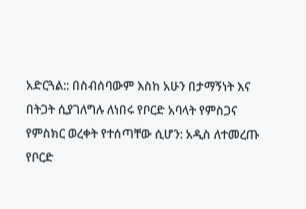አድርጓል:: በስብሰባውም እስከ አሁን በታማኝነት እና በትጋት ሲያገለግሉ ለነበሩ የቦርድ አባላት የምስጋና የምስክር ወረቀት የተሰጣቸው ሲሆን: አዲስ ለተመረጡ የቦርድ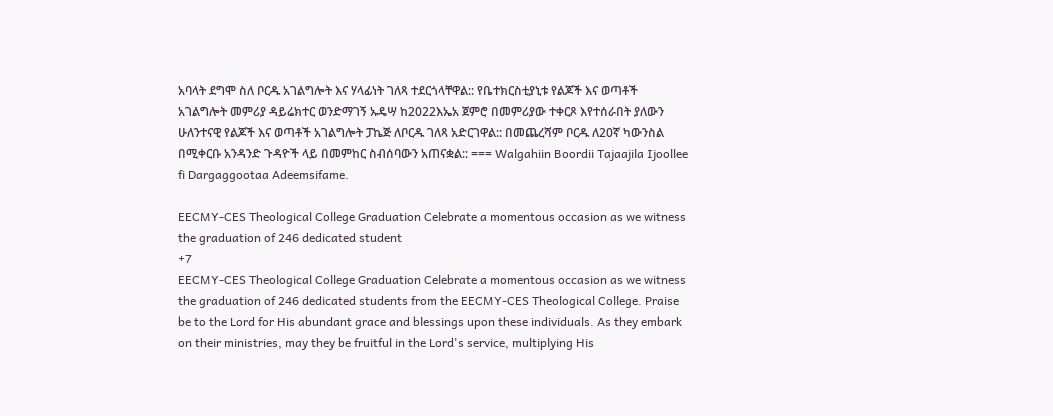አባላት ደግሞ ስለ ቦርዱ አገልግሎት እና ሃላፊነት ገለጻ ተደርጎላቸዋል:: የቤተክርስቲያኒቱ የልጆች እና ወጣቶች አገልግሎት መምሪያ ዳይሬክተር ወንድማገኝ ኡዴሣ ከ2022እኤአ ጀምሮ በመምሪያው ተቀርጾ እየተሰራበት ያለውን ሁለንተናዊ የልጆች እና ወጣቶች አገልግሎት ፓኬጅ ለቦርዱ ገለጻ አድርገዋል:: በመጨረሻም ቦርዱ ለ20ኛ ካውንስል በሚቀርቡ አንዳንድ ጉዳዮች ላይ በመምከር ስብሰባውን አጠናቋል:: === Walgahiin Boordii Tajaajila Ijoollee fi Dargaggootaa Adeemsifame.

EECMY-CES Theological College Graduation Celebrate a momentous occasion as we witness the graduation of 246 dedicated student
+7
EECMY-CES Theological College Graduation Celebrate a momentous occasion as we witness the graduation of 246 dedicated students from the EECMY-CES Theological College. Praise be to the Lord for His abundant grace and blessings upon these individuals. As they embark on their ministries, may they be fruitful in the Lord's service, multiplying His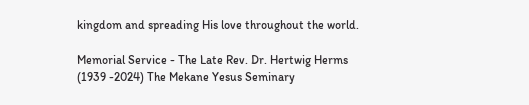kingdom and spreading His love throughout the world.

Memorial Service - The Late Rev. Dr. Hertwig Herms (1939 -2024) The Mekane Yesus Seminary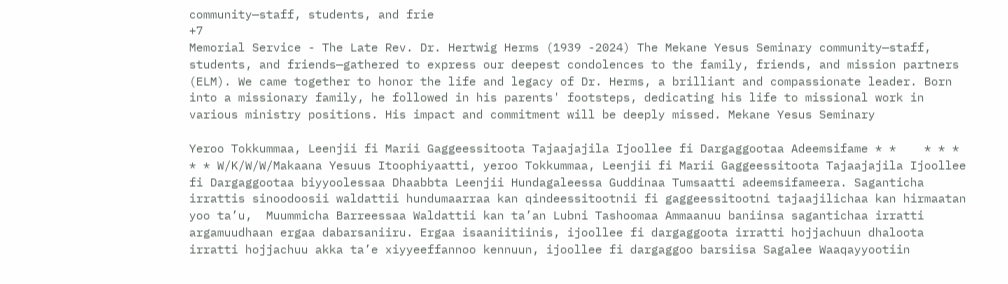community—staff, students, and frie
+7
Memorial Service - The Late Rev. Dr. Hertwig Herms (1939 -2024) The Mekane Yesus Seminary community—staff, students, and friends—gathered to express our deepest condolences to the family, friends, and mission partners (ELM). We came together to honor the life and legacy of Dr. Herms, a brilliant and compassionate leader. Born into a missionary family, he followed in his parents' footsteps, dedicating his life to missional work in various ministry positions. His impact and commitment will be deeply missed. Mekane Yesus Seminary

Yeroo Tokkummaa, Leenjii fi Marii Gaggeessitoota Tajaajajila Ijoollee fi Dargaggootaa Adeemsifame * *    * * *    * * W/K/W/W/Makaana Yesuus Itoophiyaatti, yeroo Tokkummaa, Leenjii fi Marii Gaggeessitoota Tajaajajila Ijoollee fi Dargaggootaa biyyoolessaa Dhaabbta Leenjii Hundagaleessa Guddinaa Tumsaatti adeemsifameera. Saganticha irrattis sinoodoosii waldattii hundumaarraa kan qindeessitootnii fi gaggeessitootni tajaajilichaa kan hirmaatan yoo ta’u,  Muummicha Barreessaa Waldattii kan ta’an Lubni Tashoomaa Ammaanuu baniinsa sagantichaa irratti argamuudhaan ergaa dabarsaniiru. Ergaa isaaniitiinis, ijoollee fi dargaggoota irratti hojjachuun dhaloota irratti hojjachuu akka ta’e xiyyeeffannoo kennuun, ijoollee fi dargaggoo barsiisa Sagalee Waaqayyootiin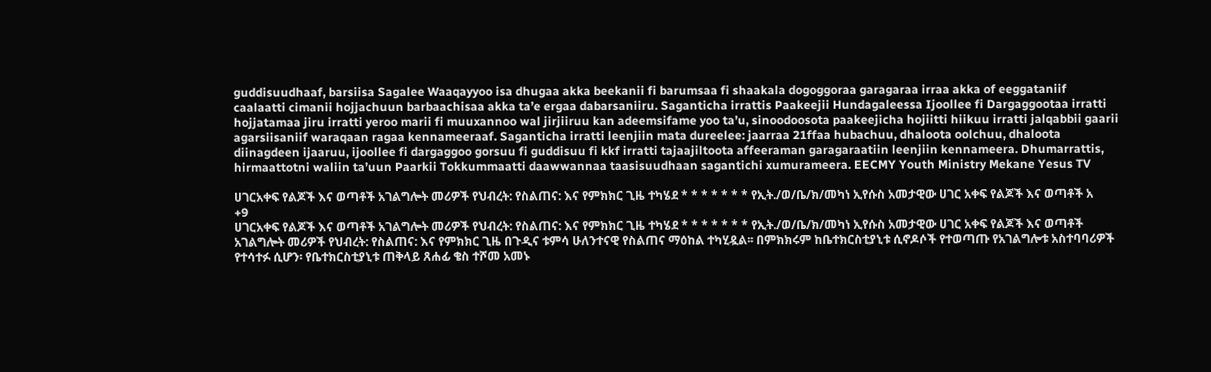guddisuudhaaf, barsiisa Sagalee Waaqayyoo isa dhugaa akka beekanii fi barumsaa fi shaakala dogoggoraa garagaraa irraa akka of eeggataniif caalaatti cimanii hojjachuun barbaachisaa akka ta’e ergaa dabarsaniiru. Saganticha irrattis Paakeejii Hundagaleessa Ijoollee fi Dargaggootaa irratti hojjatamaa jiru irratti yeroo marii fi muuxannoo wal jirjiiruu kan adeemsifame yoo ta’u, sinoodoosota paakeejicha hojiitti hiikuu irratti jalqabbii gaarii agarsiisaniif waraqaan ragaa kennameeraaf. Saganticha irratti leenjiin mata dureelee: jaarraa 21ffaa hubachuu, dhaloota oolchuu, dhaloota diinagdeen ijaaruu, ijoollee fi dargaggoo gorsuu fi guddisuu fi kkf irratti tajaajiltoota affeeraman garagaraatiin leenjiin kennameera. Dhumarrattis, hirmaattotni waliin ta’uun Paarkii Tokkummaatti daawwannaa taasisuudhaan sagantichi xumurameera. EECMY Youth Ministry Mekane Yesus TV

ሀገርአቀፍ የልጆች እና ወጣቶች አገልግሎት መሪዎች የህብረት: የስልጠና: እና የምክክር ጊዜ ተካሄደ * * * * * * * የኢት./ወ/ቤ/ክ/መካነ ኢየሱስ አመታዊው ሀገር አቀፍ የልጆች እና ወጣቶች አ
+9
ሀገርአቀፍ የልጆች እና ወጣቶች አገልግሎት መሪዎች የህብረት: የስልጠና: እና የምክክር ጊዜ ተካሄደ * * * * * * * የኢት./ወ/ቤ/ክ/መካነ ኢየሱስ አመታዊው ሀገር አቀፍ የልጆች እና ወጣቶች አገልግሎት መሪዎች የህብረት: የስልጠና: እና የምክክር ጊዜ በጉዲና ቱምሳ ሁለንተናዊ የስልጠና ማዕከል ተካሂዷል፡፡ በምክክሩም ከቤተክርስቲያኒቱ ሲኖዶሶች የተወጣጡ የአገልግሎቱ አስተባባሪዎች የተሳተፉ ሲሆን፡ የቤተክርስቲያኒቱ ጠቅላይ ጸሐፊ ቄስ ተሾመ አመኑ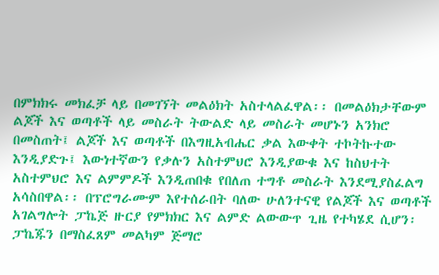በምክክሩ መክፈቻ ላይ በመገኘት መልዕክት አስተላልፈዋል፡፡ በመልዕክታቸውም ልጆች እና ወጣቶች ላይ መስራት ትውልድ ላይ መስራት መሆኑን አንክሮ በመስጠት፤ ልጆች እና ወጣቶች በእግዚአብሔር ቃል እውቀት ተኮትኩተው እንዲያድጉ፤ እውነተኛውን የቃሉን አስተምህሮ እንዲያውቁ እና ከስህተት አስተምህሮ እና ልምምዶች እንዲጠበቁ የበለጠ ተግቶ መስራት እንደሚያስፈልግ አሳስበዋል፡፡ በፕሮግራሙም እየተሰራበት ባለው ሁለንተናዊ የልጆች እና ወጣቶች አገልግሎት ፓኬጅ ዙርያ የምክክር እና ልምድ ልውውጥ ጊዜ የተካሄደ ሲሆን፡ ፓኬጁን በማስፈጸም መልካም ጅማሮ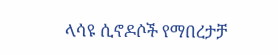ላሳዩ ሲኖዶሶች የማበረታቻ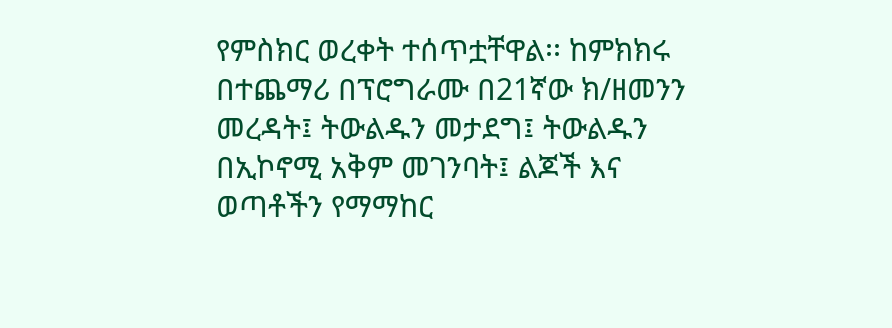የምስክር ወረቀት ተሰጥቷቸዋል፡፡ ከምክክሩ በተጨማሪ በፕሮግራሙ በ21ኛው ክ/ዘመንን መረዳት፤ ትውልዱን መታደግ፤ ትውልዱን በኢኮኖሚ አቅም መገንባት፤ ልጆች እና ወጣቶችን የማማከር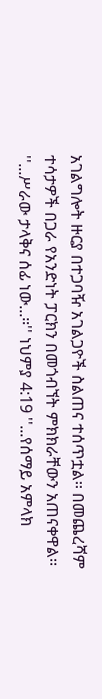አገልግሎት ዙርያ በተጋባዥ አገልጋዮች ስልጠና ተሰጥቷል፡፡ በመጨረሻም ተሳታዎች በጋራ የአንድነት ፓርክን በመጎብኘት ምክክራቸውን አጠናቀዋል፡፡ ''...ሥራው ታላቅና ሰፊ ነው...።'' ነህምያ 4:19 ''...የሰማይ አምላክ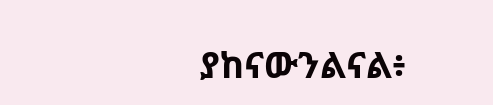ያከናውንልናል፥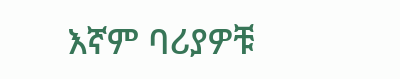እኛም ባሪያዎቹ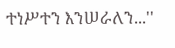ተነሥተን እንሠራለን...''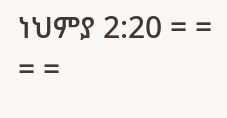ነህምያ 2:20 = = = =